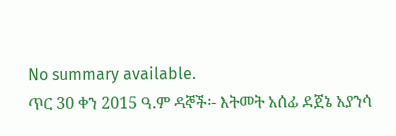No summary available.
ጥር 30 ቀን 2015 ዓ.ም ዳኞች፡- እትመት አሰፊ ደጀኔ አያንሳ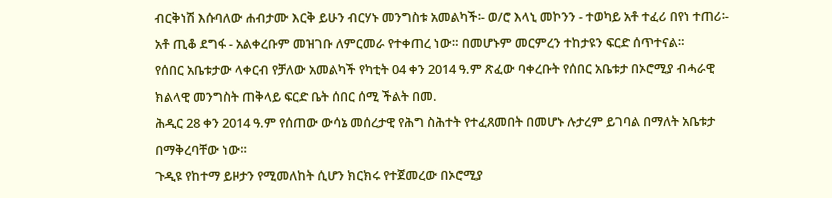ብርቅነሽ እሱባለው ሐብታሙ እርቅ ይሁን ብርሃኑ መንግስቱ አመልካች፡- ወ/ሮ እላኒ መኮንን - ተወካይ አቶ ተፈሪ በየነ ተጠሪ፡- አቶ ጢቆ ደግፋ - አልቀረቡም መዝገቡ ለምርመራ የተቀጠረ ነው። በመሆኑም መርምረን ተከታዩን ፍርድ ሰጥተናል።
የሰበር አቤቱታው ላቀርብ የቻለው አመልካች የካቲት 04 ቀን 2014 ዓ.ም ጽፈው ባቀረቡት የሰበር አቤቱታ በኦሮሚያ ብሓራዊ ክልላዊ መንግስት ጠቅላይ ፍርድ ቤት ሰበር ሰሚ ችልት በመ.
ሕዲር 28 ቀን 2014 ዓ.ም የሰጠው ውሳኔ መሰረታዊ የሕግ ስሕተት የተፈጸመበት በመሆኑ ሉታረም ይገባል በማለት አቤቱታ በማቅረባቸው ነው።
ጉዲዩ የከተማ ይዞታን የሚመለከት ሲሆን ክርክሩ የተጀመረው በኦሮሚያ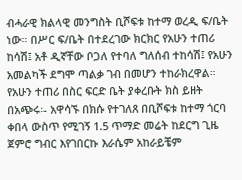ብሓራዊ ክልላዊ መንግስት ቢሾፍቱ ከተማ ወረዲ ፍ/ቤት ነው። በሥር ፍ/ቤት በተደረገው ክርክር የአሁን ተጠሪ ከሳሽ፤ አቶ ዲኛቸው ቦጋለ የተባለ ግለሰብ ተከሳሽ፤ የአሁን አመልካች ደግሞ ጣልቃ ገብ በመሆን ተከራክረዋል።
የአሁን ተጠሪ በስር ፍርድ ቤት ያቀረቡት ክስ ይዘት በአጭሩ፡- አዋሳኙ በክሱ የተገለጸ በቢሾፍቱ ከተማ ጎርባ ቀበላ ውስጥ የሚገኝ 1.5 ጥማድ መሬት ከደርግ ጊዜ ጀምሮ ግብር እየገበርኩ እራሴም አከራይቼም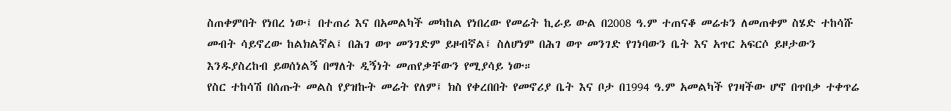ስጠቀምበት የነበረ ነው፤ በተጠሪ እና በአመልካች መካከል የነበረው የመሬት ኪራይ ውል በ2008 ዓ.ም ተጠናቆ መሬቱን ለመጠቀም ስሄድ ተከሳሹ መብት ሳይኖረው ከልክልኛል፤ በሕገ ወጥ መንገድም ይዞብኛል፤ ስለሆነም በሕገ ወጥ መንገድ የገነባውን ቤት እና አጥር አፍርሶ ይዞታውን እንዱያስረከብ ይወሰነልኝ በማለት ዲኝነት መጠየቃቸውን የሚያሳይ ነው።
የስር ተከሳሽ በሰጡት መልስ የያዝኩት መሬት የለም፤ ክስ የቀረበበት የመኖሪያ ቤት እና ቦታ በ1994 ዓ.ም አመልካች የገዛችው ሆኖ በጥበቃ ተቀጥሬ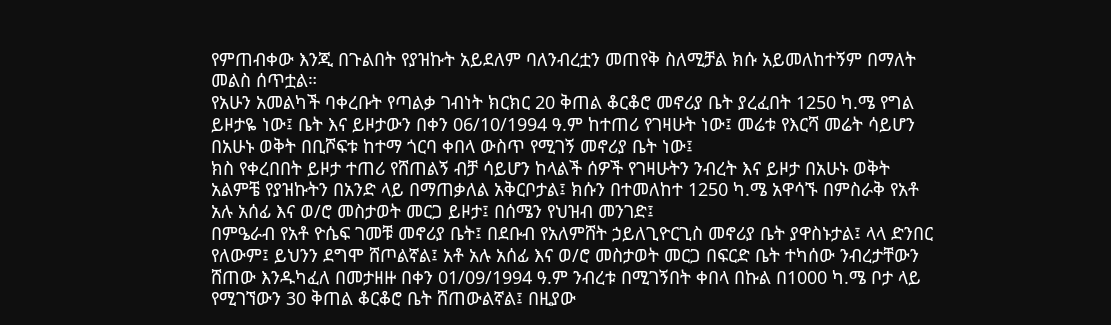የምጠብቀው እንጂ በጉልበት የያዝኩት አይደለም ባለንብረቷን መጠየቅ ስለሚቻል ክሱ አይመለከተኝም በማለት መልስ ሰጥቷል።
የአሁን አመልካች ባቀረቡት የጣልቃ ገብነት ክርክር 20 ቅጠል ቆርቆሮ መኖሪያ ቤት ያረፈበት 1250 ካ.ሜ የግል ይዞታዬ ነው፤ ቤት እና ይዞታውን በቀን 06/10/1994 ዓ.ም ከተጠሪ የገዛሁት ነው፤ መሬቱ የእርሻ መሬት ሳይሆን በአሁኑ ወቅት በቢሾፍቱ ከተማ ጎርባ ቀበላ ውስጥ የሚገኝ መኖሪያ ቤት ነው፤
ክስ የቀረበበት ይዞታ ተጠሪ የሸጠልኝ ብቻ ሳይሆን ከላልች ሰዎች የገዛሁትን ንብረት እና ይዞታ በአሁኑ ወቅት አልምቼ የያዝኩትን በአንድ ላይ በማጠቃለል አቅርቦታል፤ ክሱን በተመለከተ 1250 ካ.ሜ አዋሳኙ በምስራቅ የአቶ አሉ አሰፊ እና ወ/ሮ መስታወት መርጋ ይዞታ፤ በሰሜን የህዝብ መንገድ፤
በምዔራብ የአቶ ዮሴፍ ገመቹ መኖሪያ ቤት፤ በደቡብ የአለምሸት ኃይለጊዮርጊስ መኖሪያ ቤት ያዋስኑታል፤ ላላ ድንበር የለውም፤ ይህንን ደግሞ ሸጦልኛል፤ አቶ አሉ አሰፊ እና ወ/ሮ መስታወት መርጋ በፍርድ ቤት ተካሰው ንብረታቸውን ሸጠው እንዱካፈለ በመታዘዙ በቀን 01/09/1994 ዓ.ም ንብረቱ በሚገኝበት ቀበላ በኩል በ1000 ካ.ሜ ቦታ ላይ የሚገኘውን 30 ቅጠል ቆርቆሮ ቤት ሸጠውልኛል፤ በዚያው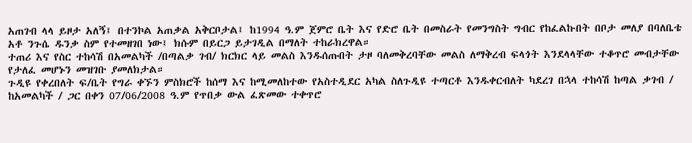አጠገብ ላላ ይዞታ አለኝ፤ በተንኮል አጠቃል አቅርቦታል፤ ከ1994 ዓ.ም ጀምሮ ቤት እና የድሮ ቤት በመስራት የመንግስት ግብር የከፈልኩበት በቦታ መለያ በባለቤቴ አቶ ንጉሴ ዱንቃ ስም የተመዘገበ ነው፤ ክሱም በይርጋ ይታገዲል በማለት ተከራክረዋል።
ተጠሪ እና የስር ተከሳሽ በአመልካች /በጣልቃ ገብ/ ክርክር ላይ መልስ እንዱሰጡበት ታዞ ባለመቅረባቸው መልስ ለማቅረብ ፍላጎት እንደላላቸው ተቆጥሮ መብታቸው የታለፈ መሆኑን መዝገቡ ያመለክታል።
ጉዲዩ የቀረበለት ፍ/ቤት የግራ ቀኙን ምስክሮች ከሰማ እና ከሚመለከተው የአስተዲደር አካል ስለጉዲዩ ተጣርቶ እንዱቀርብለት ካደረገ በኋላ ተከሳሽ ከጣል ቃገብ / ከአመልካች / ጋር በቀን 07/06/2008 ዓ.ም የጥበቃ ውል ፈጽመው ተቀጥሮ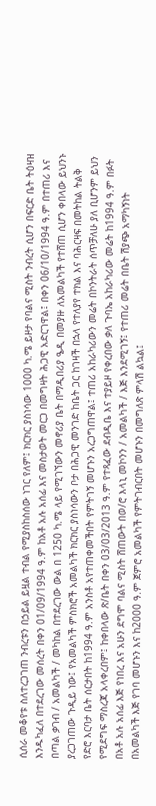ሲሰራ መቆየቱ ስለተረጋገጠ ንብረቱን በኃይል ይዟል ተብል የሚያስከስሰው ነገር የለም፤ ክርክር ያስነሳው 1000 ካ.ሜ ይዞታ የባልና ሚስት ንብረት ሲሆን በፍርድ ቤት ትዕዛዝ እንዱካፈለ በተደረገው መሰረት በቀን 01/09/1994 ዓ.ም ከአቶ አሉ አሰፊ እና መስታወት መርጋ በመግዛት ሕጋዊ አድርገዋል፤ በቀን 06/10/1994 ዓ.ም በተጠሪ እና በጣል ቃገብ / አመልካች / መካከል በተደረገው ውል በ 1250 ካ.ሜ ላይ የሚገኘውን መኖሪያ ቤት በማዲበሪያ ዔዲ በመያዙ ለአመልካች የተሸጠ ሲሆን ቀበላው ይህንኑ ያረጋገጠው ጉዲይ ነው፤ የአመልካች ምስክሮች አመልካች ክርክር ያስነሳውን ቦታ በሕጋዊ መንገድ ከቤት ጋር ከገዛች በኋላ የተለያየ ተክል እና ባሕርዛፍ በመትከል ትልቅ የድሮ እርባታ ቤት ሰርታበት ከ1994 ዓ.ም አንስቶ አየተጠቀመችበት የምትገኝ መሆኑን አረጋግጠዋል፤ ተጠሪ አከራካሪውን መሬት በኮንትራት ሰጥቻለሁ ያለ ቢሆንም ይህን የሚደግፍ ማስረጃ አላቀረበም፤ ከቀበላው ጽ/ቤት በቀን 03/03/2013 ዓ.ም የተጻፈው ደብዲቤ እና ተያይዞ የቀረበው ቃለ ጉባኤ አከራካሪው መሬት ከ1994 ዓ.ም በፉት በአቶ አሉ አሰፊ እጅ የነበረ እና አሁን ደግሞ ባልና ሚስት ሸጠውት በወ/ሮ እላኒ መኮንን / አመልካች / እጅ እንደሚገኝ፤ የተጠሪ መሬት በቤት ሽያጭ አማካኝነት በአመልካች እጅ የገባ መሆኑን እና ከ2000 ዓ.ም ጀምሮ አመልካች የምትገብርበት መሆኑን በመግለጽ ምላሽ ልኳል፤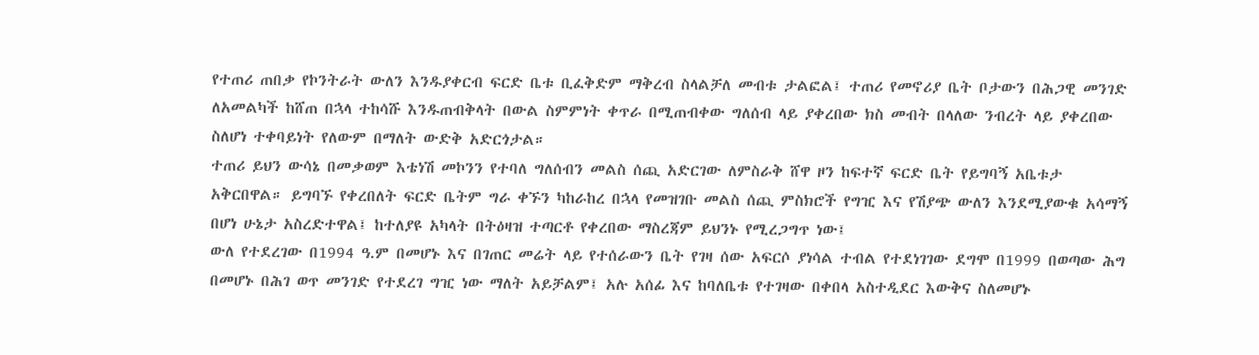የተጠሪ ጠበቃ የኮንትራት ውለን እንዱያቀርብ ፍርድ ቤቱ ቢፈቅድም ማቅረብ ስላልቻለ መብቱ ታልፎል፤ ተጠሪ የመኖሪያ ቤት ቦታውን በሕጋዊ መንገድ ለአመልካች ከሸጠ በኋላ ተከሳሹ እንዱጠብቅላት በውል ስምምነት ቀጥራ በሚጠብቀው ግለሰብ ላይ ያቀረበው ክስ መብት በላለው ንብረት ላይ ያቀረበው ስለሆነ ተቀባይነት የለውም በማለት ውድቅ አድርጎታል።
ተጠሪ ይህን ውሳኔ በመቃወም እቴነሽ መኮንን የተባለ ግለሰብን መልስ ሰጪ አድርገው ለምስራቅ ሸዋ ዞን ከፍተኛ ፍርድ ቤት የይግባኝ አቤቱታ አቅርበዋል። ይግባኙ የቀረበለት ፍርድ ቤትም ግራ ቀኙን ካከራከረ በኋላ የመዝገቡ መልስ ሰጪ ምስክሮች የግዢ እና የሽያጭ ውለን እንደሚያውቁ አሳማኝ በሆነ ሁኔታ አስረድተዋል፤ ከተለያዩ አካላት በትዕዛዝ ተጣርቶ የቀረበው ማስረጃም ይህንኑ የሚረጋግጥ ነው፤
ውለ የተደረገው በ1994 ዓ.ም በመሆኑ እና በገጠር መሬት ላይ የተሰራውን ቤት የገዛ ሰው አፍርሶ ያነሳል ተብል የተደነገገው ደግሞ በ1999 በወጣው ሕግ በመሆኑ በሕገ ወጥ መንገድ የተደረገ ግዢ ነው ማለት አይቻልም፤ አሉ አሰፊ እና ከባለቤቱ የተገዛው በቀበላ አስተዲደር እውቅና ስለመሆኑ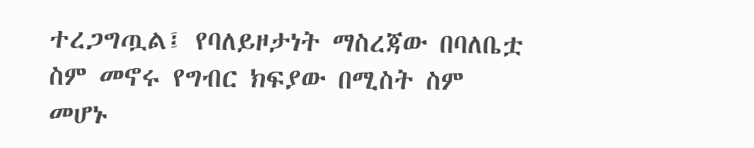ተረጋግጧል፤ የባለይዞታነት ማስረጃው በባለቤቷ ስም መኖሩ የግብር ክፍያው በሚስት ስም መሆኑ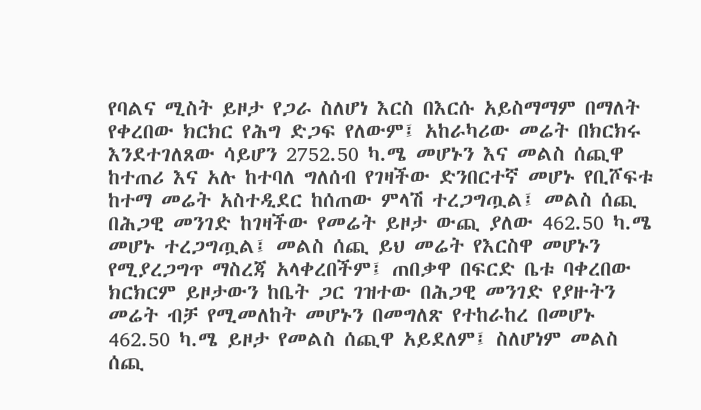የባልና ሚስት ይዞታ የጋራ ስለሆነ እርስ በእርሱ አይስማማም በማለት የቀረበው ክርክር የሕግ ድጋፍ የለውም፤ አከራካሪው መሬት በክርክሩ እንደተገለጸው ሳይሆን 2752.50 ካ.ሜ መሆኑን እና መልስ ሰጪዋ ከተጠሪ እና አሉ ከተባለ ግለሰብ የገዛችው ድንበርተኛ መሆኑ የቢሾፍቱ ከተማ መሬት አስተዲደር ከሰጠው ምላሽ ተረጋግጧል፤ መልስ ሰጪ በሕጋዊ መንገድ ከገዛችው የመሬት ይዞታ ውጪ ያለው 462.50 ካ.ሜ መሆኑ ተረጋግጧል፤ መልስ ሰጪ ይህ መሬት የእርስዋ መሆኑን የሚያረጋግጥ ማስረጃ አላቀረበችም፤ ጠበቃዋ በፍርድ ቤቱ ባቀረበው ክርክርም ይዞታውን ከቤት ጋር ገዝተው በሕጋዊ መንገድ የያዙትን መሬት ብቻ የሚመለከት መሆኑን በመግለጽ የተከራከረ በመሆኑ 462.50 ካ.ሜ ይዞታ የመልስ ሰጪዋ አይደለም፤ ስለሆነም መልስ ሰጪ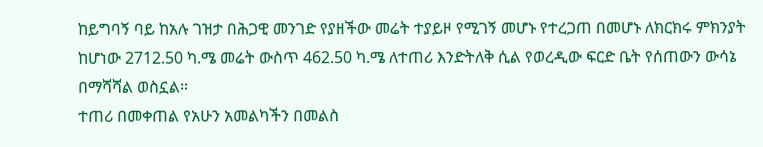ከይግባኝ ባይ ከአሉ ገዝታ በሕጋዊ መንገድ የያዘችው መሬት ተያይዞ የሚገኝ መሆኑ የተረጋጠ በመሆኑ ለክርክሩ ምክንያት ከሆነው 2712.50 ካ.ሜ መሬት ውስጥ 462.50 ካ.ሜ ለተጠሪ እንድትለቅ ሲል የወረዲው ፍርድ ቤት የሰጠውን ውሳኔ በማሻሻል ወስኗል።
ተጠሪ በመቀጠል የአሁን አመልካችን በመልስ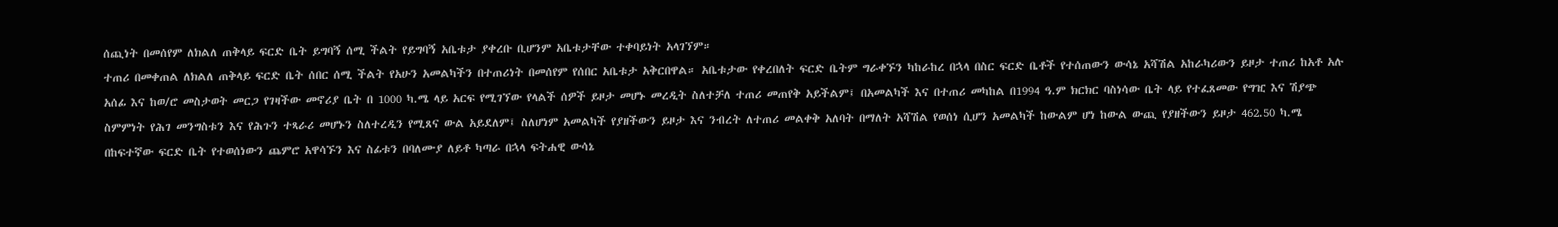ሰጪነት በመሰየም ለክልለ ጠቅላይ ፍርድ ቤት ይግባኝ ሰሚ ችልት የይግባኝ አቤቱታ ያቀረቡ ቢሆንም አቤቱታቸው ተቀባይነት አላገኘም።
ተጠሪ በመቀጠል ለክልለ ጠቅላይ ፍርድ ቤት ሰበር ሰሚ ችልት የአሁን አመልካችን በተጠሪነት በመሰየም የሰበር አቤቱታ አቅርበዋል። አቤቱታው የቀረበለት ፍርድ ቤትም ግራቀኙን ካከራከረ በኋላ በስር ፍርድ ቤቶች የተሰጠውን ውሳኔ አሻሽል አከራካሪውን ይዞታ ተጠሪ ከአቶ አሉ አሰፊ እና ከወ/ሮ መስታወት መርጋ የገዛችው መኖሪያ ቤት በ 1000 ካ.ሜ ላይ አርፍ የሚገኘው የላልች ሰዎች ይዞታ መሆኑ መረዲት ስለተቻለ ተጠሪ መጠየቅ አይችልም፤ በአመልካች እና በተጠሪ መካከል በ1994 ዓ.ም ክርክር ባስነሳው ቤት ላይ የተፈጸመው የግዢ እና ሽያጭ ስምምነት የሕገ መንግስቱን እና የሕጉን ተጻራሪ መሆኑን ስለተረዲን የሚጸና ውል አይደለም፤ ስለሆነም አመልካች የያዘችውን ይዞታ እና ንብረት ለተጠሪ መልቀቅ አለባት በማለት አሻሽል የወሰነ ሲሆን አመልካች ከውልም ሆነ ከውል ውጪ የያዘችውን ይዞታ 462.50 ካ.ሜ በከፍተኛው ፍርድ ቤት የተወሰነውን ጨምሮ አዋሳኙን እና ስፊቱን በባለሙያ ለይቶ ካጣራ በኋላ ፍትሐዊ ውሳኔ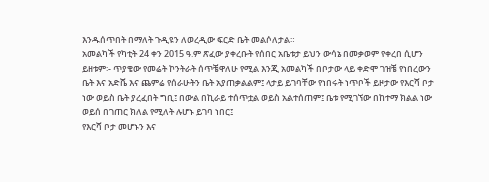እንዱሰጥበት በማለት ጉዲዩን ለወረዲው ፍርድ ቤት መልሶለታል።
አመልካች የካቲት 24 ቀን 2015 ዓ.ም ጽፈው ያቀረቡት የሰበር አቤቱታ ይህን ውሳኔ በመቃወም የቀረበ ሲሆን ይዘቱም፡- ጥያቄው የመሬት ኮንትራት ሰጥቼዋለሁ የሚል እንጂ አመልካች በቦታው ላይ ቀድሞ ገዝቼ የነበረውን ቤት እና አድሼ እና ጨምሬ የሰራሁትን ቤት አያጠቃልልም፤ ላታይ ይገባቸው የነበሩት ነጥቦች ይዞታው የእርሻ ቦታ ነው ወይስ ቤት ያረፈበት ግቢ፤ በውል በኪራይ ተሰጥቷል ወይስ አልተሰጠም፤ ቤቱ የሚገኘው በከተማ ክልል ነው ወይሰ በገጠር ክለል የሚለት ሉሆኑ ይገባ ነበር፤
የእርሻ ቦታ መሆኑን እና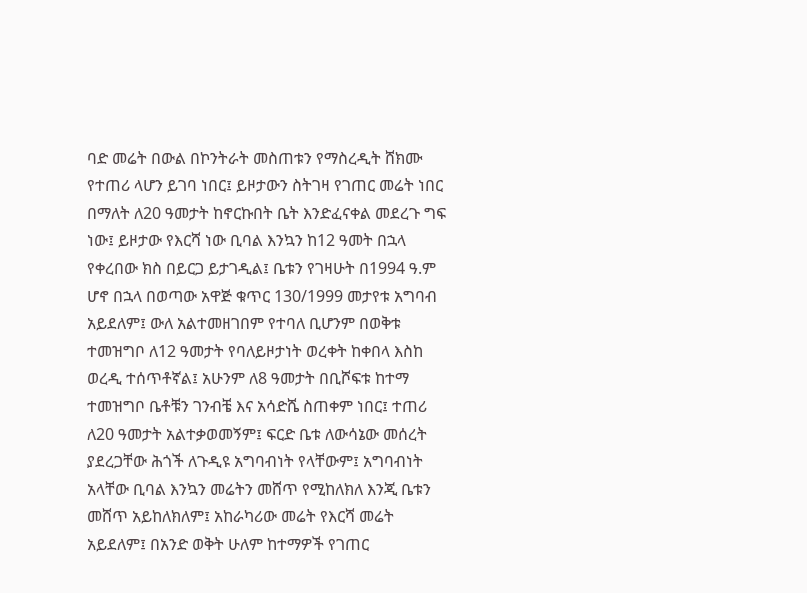ባድ መሬት በውል በኮንትራት መስጠቱን የማስረዲት ሸክሙ የተጠሪ ላሆን ይገባ ነበር፤ ይዞታውን ስትገዛ የገጠር መሬት ነበር በማለት ለ20 ዓመታት ከኖርኩበት ቤት እንድፈናቀል መደረጉ ግፍ ነው፤ ይዞታው የእርሻ ነው ቢባል እንኳን ከ12 ዓመት በኋላ የቀረበው ክስ በይርጋ ይታገዲል፤ ቤቱን የገዛሁት በ1994 ዓ.ም ሆኖ በኋላ በወጣው አዋጅ ቁጥር 130/1999 መታየቱ አግባብ አይደለም፤ ውለ አልተመዘገበም የተባለ ቢሆንም በወቅቱ ተመዝግቦ ለ12 ዓመታት የባለይዞታነት ወረቀት ከቀበላ እስከ ወረዲ ተሰጥቶኛል፤ አሁንም ለ8 ዓመታት በቢሾፍቱ ከተማ ተመዝግቦ ቤቶቹን ገንብቼ እና አሳድሼ ስጠቀም ነበር፤ ተጠሪ ለ20 ዓመታት አልተቃወመኝም፤ ፍርድ ቤቱ ለውሳኔው መሰረት ያደረጋቸው ሕጎች ለጉዲዩ አግባብነት የላቸውም፤ አግባብነት አላቸው ቢባል እንኳን መሬትን መሸጥ የሚከለክለ እንጂ ቤቱን መሸጥ አይከለክለም፤ አከራካሪው መሬት የእርሻ መሬት አይደለም፤ በአንድ ወቅት ሁለም ከተማዎች የገጠር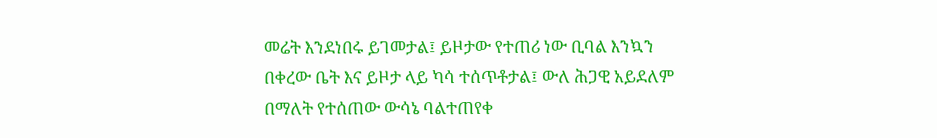መሬት እንደነበሩ ይገመታል፤ ይዞታው የተጠሪ ነው ቢባል እንኳን በቀረው ቤት እና ይዞታ ላይ ካሳ ተሰጥቶታል፤ ውለ ሕጋዊ አይደለም በማለት የተሰጠው ውሳኔ ባልተጠየቀ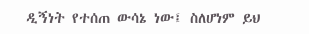ዲኝነት የተሰጠ ውሳኔ ነው፤ ስለሆነም ይህ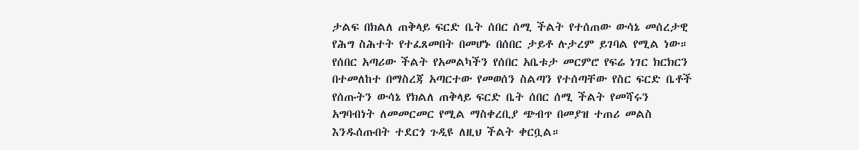ታልፍ በክልለ ጠቅላይ ፍርድ ቤት ሰበር ሰሚ ችልት የተሰጠው ውሳኔ መሰረታዊ የሕግ ስሕተት የተፈጸመበት በመሆኑ በሰበር ታይቶ ሉታረም ይገባል የሚል ነው።
የሰበር አጣሪው ችልት የአመልካችን የሰበር አቤቱታ መርምሮ የፍሬ ነገር ክርክርን በተመለከተ በማስረጃ አጣርተው የመወሰን ስልጣን የተሰጣቸው የስር ፍርድ ቤቶች የሰጡትን ውሳኔ የክልለ ጠቅላይ ፍርድ ቤት ሰበር ሰሚ ችልት የመሻሩን አግባብነት ለመመርመር የሚል ማስቀረቢያ ጭብጥ በመያዝ ተጠሪ መልስ እንዱሰጡበት ተደርጎ ጉዲዩ ለዚህ ችልት ቀርቧል።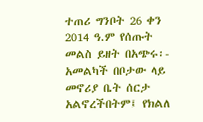ተጠሪ ግንቦት 26 ቀን 2014 ዓ.ም የሰጡት መልስ ይዘት በአጭሩ፡- አመልካች በቦታው ላይ መኖሪያ ቤት ሰርታ አልኖረችበትም፤ የክልለ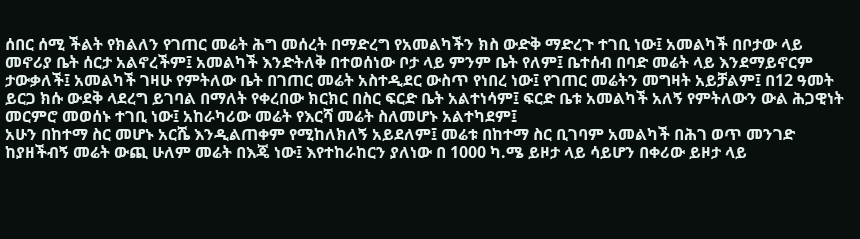ሰበር ሰሚ ችልት የክልለን የገጠር መሬት ሕግ መሰረት በማድረግ የአመልካችን ክስ ውድቅ ማድረጉ ተገቢ ነው፤ አመልካች በቦታው ላይ መኖሪያ ቤት ሰርታ አልኖረችም፤ አመልካች እንድትለቅ በተወሰነው ቦታ ላይ ምንም ቤት የለም፤ ቤተሰብ በባድ መሬት ላይ እንደማይኖርም ታውቃለች፤ አመልካች ገዛሁ የምትለው ቤት በገጠር መሬት አስተዲደር ውስጥ የነበረ ነው፤ የገጠር መሬትን መግዛት አይቻልም፤ በ12 ዓመት ይርጋ ክሱ ውደቅ ላደረግ ይገባል በማለት የቀረበው ክርክር በስር ፍርድ ቤት አልተነሳም፤ ፍርድ ቤቱ አመልካች አለኝ የምትለውን ውል ሕጋዊነት መርምሮ መወሰኑ ተገቢ ነው፤ አከራካሪው መሬት የእርሻ መሬት ስለመሆኑ አልተካደም፤
አሁን በከተማ ስር መሆኑ አርሼ እንዲልጠቀም የሚከለክለኝ አይደለም፤ መሬቱ በከተማ ስር ቢገባም አመልካች በሕገ ወጥ መንገድ ከያዘችብኝ መሬት ውጪ ሁለም መሬት በእጄ ነው፤ እየተከራከርን ያለነው በ 1000 ካ.ሜ ይዞታ ላይ ሳይሆን በቀሪው ይዞታ ላይ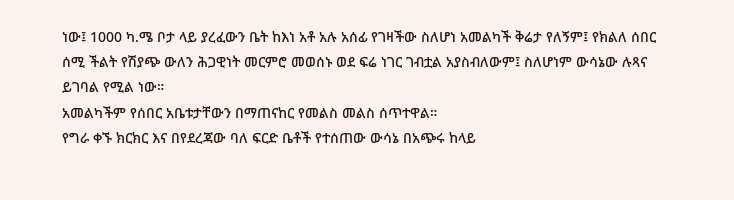ነው፤ 1000 ካ.ሜ ቦታ ላይ ያረፈውን ቤት ከእነ አቶ አሉ አሰፊ የገዛችው ስለሆነ አመልካች ቅሬታ የለኝም፤ የክልለ ሰበር ሰሚ ችልት የሽያጭ ውለን ሕጋዊነት መርምሮ መወሰኑ ወደ ፍሬ ነገር ገብቷል አያስብለውም፤ ስለሆነም ውሳኔው ሉጻና ይገባል የሚል ነው።
አመልካችም የሰበር አቤቱታቸውን በማጠናከር የመልስ መልስ ሰጥተዋል።
የግራ ቀኙ ክርክር እና በየደረጃው ባለ ፍርድ ቤቶች የተሰጠው ውሳኔ በአጭሩ ከላይ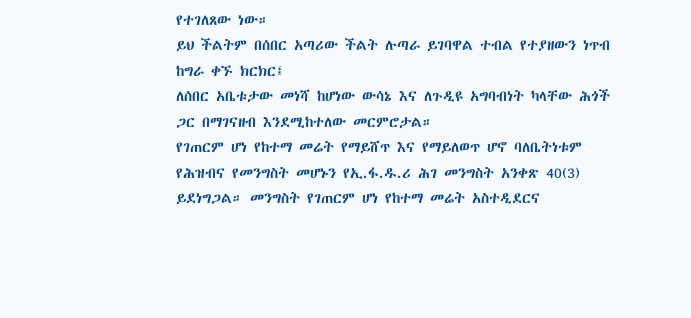የተገለጸው ነው።
ይህ ችልትም በሰበር አጣሪው ችልት ሉጣራ ይገባዋል ተብል የተያዘውን ነጥብ ከግራ ቀኙ ክርክር፤
ለሰበር አቤቱታው መነሻ ከሆነው ውሳኔ እና ለጉዲዩ አግባብነት ካላቸው ሕጎች ጋር በማገናዘብ እንደሚከተለው መርምሮታል።
የገጠርም ሆነ የከተማ መሬት የማይሸጥ እና የማይለወጥ ሆኖ ባለቤትነቱም የሕዝብና የመንግስት መሆኑን የኢ.ፋ.ዱ.ሪ ሕገ መንግስት አንቀጽ 40(3) ይደነግጋል። መንግስት የገጠርም ሆነ የከተማ መሬት አስተዲደርና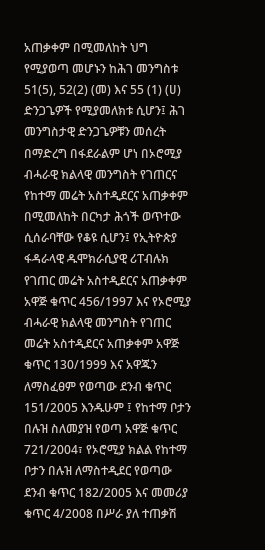አጠቃቀም በሚመለከት ህግ የሚያወጣ መሆኑን ከሕገ መንግስቱ 51(5), 52(2) (መ) እና 55 (1) (ሀ) ድንጋጌዎች የሚያመለክቱ ሲሆን፤ ሕገ መንግስታዊ ድንጋጌዎቹን መሰረት በማድረግ በፋደራልም ሆነ በኦሮሚያ ብሓራዊ ክልላዊ መንግስት የገጠርና የከተማ መሬት አስተዲደርና አጠቃቀም በሚመለከት በርካታ ሕጎች ወጥተው ሲሰራባቸው የቆዩ ሲሆን፤ የኢትዮጵያ ፋዳራላዊ ዱሞክራሲያዊ ሪፐብሉክ የገጠር መሬት አስተዲደርና አጠቃቀም አዋጅ ቁጥር 456/1997 እና የኦሮሚያ ብሓራዊ ክልላዊ መንግስት የገጠር መሬት አስተዲደርና አጠቃቀም አዋጅ ቁጥር 130/1999 እና አዋጁን ለማስፈፀም የወጣው ደንብ ቁጥር 151/2005 እንዱሁም ፤ የከተማ ቦታን በሉዝ ስለመያዝ የወጣ አዋጅ ቁጥር 721/2004፣ የኦሮሚያ ክልል የከተማ ቦታን በሉዝ ለማስተዲደር የወጣው ደንብ ቁጥር 182/2005 እና መመሪያ ቁጥር 4/2008 በሥራ ያለ ተጠቃሽ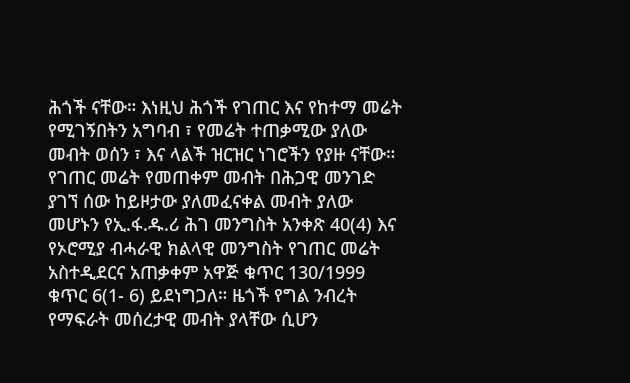ሕጎች ናቸው። እነዚህ ሕጎች የገጠር እና የከተማ መሬት የሚገኝበትን አግባብ ፣ የመሬት ተጠቃሚው ያለው መብት ወሰን ፣ እና ላልች ዝርዝር ነገሮችን የያዙ ናቸው። የገጠር መሬት የመጠቀም መብት በሕጋዊ መንገድ ያገኘ ሰው ከይዞታው ያለመፈናቀል መብት ያለው መሆኑን የኢ.ፋ.ዱ.ሪ ሕገ መንግስት አንቀጽ 40(4) እና የኦሮሚያ ብሓራዊ ክልላዊ መንግስት የገጠር መሬት አስተዲደርና አጠቃቀም አዋጅ ቁጥር 130/1999 ቁጥር 6(1- 6) ይደነግጋለ። ዜጎች የግል ንብረት የማፍራት መሰረታዊ መብት ያላቸው ሲሆን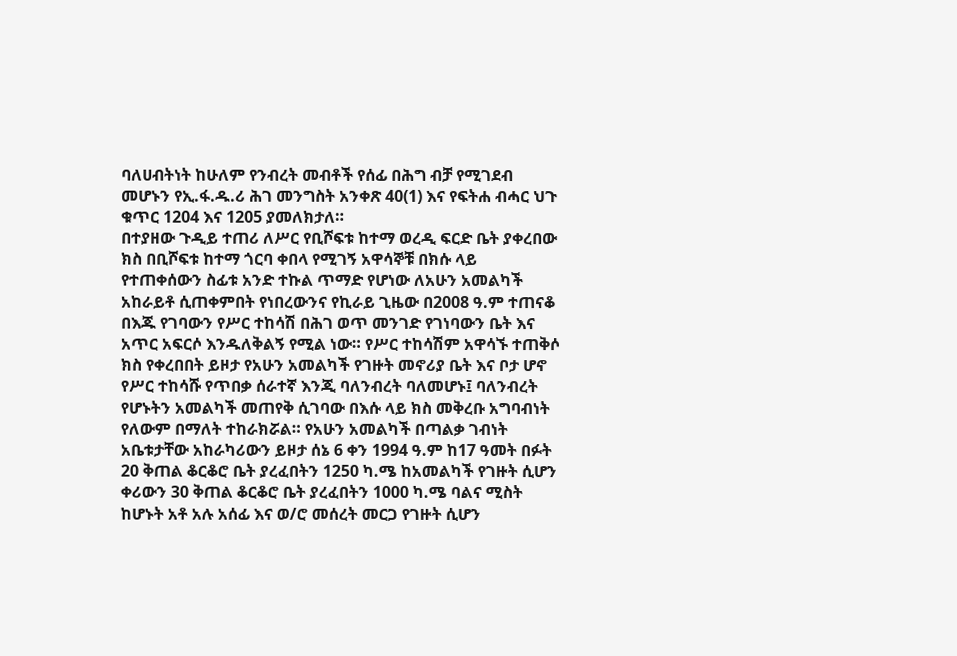ባለሀብትነት ከሁለም የንብረት መብቶች የሰፊ በሕግ ብቻ የሚገደብ መሆኑን የኢ.ፋ.ዱ.ሪ ሕገ መንግስት አንቀጽ 40(1) እና የፍትሐ ብሓር ህጉ ቁጥር 1204 እና 1205 ያመለክታለ።
በተያዘው ጉዲይ ተጠሪ ለሥር የቢሾፍቱ ከተማ ወረዲ ፍርድ ቤት ያቀረበው ክስ በቢሾፍቱ ከተማ ጎርባ ቀበላ የሚገኝ አዋሳኞቹ በክሱ ላይ የተጠቀሰውን ስፊቱ አንድ ተኩል ጥማድ የሆነው ለአሁን አመልካች አከራይቶ ሲጠቀምበት የነበረውንና የኪራይ ጊዜው በ2008 ዓ.ም ተጠናቆ በእጁ የገባውን የሥር ተከሳሽ በሕገ ወጥ መንገድ የገነባውን ቤት እና አጥር አፍርሶ እንዱለቅልኝ የሚል ነው። የሥር ተከሳሽም አዋሳኙ ተጠቅሶ ክስ የቀረበበት ይዞታ የአሁን አመልካች የገዙት መኖሪያ ቤት እና ቦታ ሆኖ የሥር ተከሳሹ የጥበቃ ሰራተኛ እንጂ ባለንብረት ባለመሆኑ፤ ባለንብረት የሆኑትን አመልካች መጠየቅ ሲገባው በእሱ ላይ ክስ መቅረቡ አግባብነት የለውም በማለት ተከራክሯል። የአሁን አመልካች በጣልቃ ገብነት አቤቱታቸው አከራካሪውን ይዞታ ሰኔ 6 ቀን 1994 ዓ.ም ከ17 ዓመት በፉት 20 ቅጠል ቆርቆሮ ቤት ያረፈበትን 1250 ካ.ሜ ከአመልካች የገዙት ሲሆን ቀሪውን 30 ቅጠል ቆርቆሮ ቤት ያረፈበትን 1000 ካ.ሜ ባልና ሚስት ከሆኑት አቶ አሉ አሰፊ እና ወ/ሮ መሰረት መርጋ የገዙት ሲሆን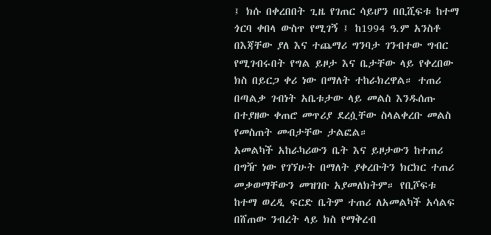፤ ክሱ በቀረበበት ጊዜ የገጠር ሳይሆን በቢሺፍቱ ከተማ ጎርባ ቀበላ ውስጥ የሚገኝ ፤ ከ1994 ዓ.ም አንስቶ በእጃቸው ያለ እና ተጨማሪ ግንባታ ገንብተው ግብር የሚገብሩበት የግል ይዞታ እና ቤታቸው ላይ የቀረበው ክስ በይርጋ ቀሪ ነው በማለት ተከራክረዋል። ተጠሪ በጣልቃ ገብነት አቤቱታው ላይ መልስ እንዱሰጡ በተያዘው ቀጠሮ መጥሪያ ደረሷቸው ስላልቀረቡ መልስ የመስጠት መብታቸው ታልፎል።
አመልካች አከራካሪውን ቤት እና ይዞታውን ከተጠሪ በግዥ ነው የገኘሁት በማለት ያቀረቡትን ክርክር ተጠሪ መቃወማቸውን መዝገቡ አያመለክትም። የቢሾፍቱ ከተማ ወረዲ ፍርድ ቤትም ተጠሪ ለአመልካች አሳልፍ በሸጠው ንብረት ላይ ክስ የማቅረብ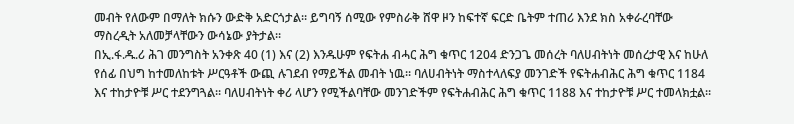መብት የለውም በማለት ክሱን ውድቅ አድርጎታል። ይግባኝ ሰሚው የምስራቅ ሸዋ ዞን ከፍተኛ ፍርድ ቤትም ተጠሪ እንደ ክስ አቀራረባቸው ማስረዲት አለመቻላቸውን ውሳኔው ያትታል።
በኢ.ፋ.ዱ.ሪ ሕገ መንግስት አንቀጽ 40 (1) እና (2) እንዱሁም የፍትሐ ብሓር ሕግ ቁጥር 1204 ድንጋጌ መሰረት ባለሀብትነት መሰረታዊ እና ከሁለ የሰፊ በህግ ከተመለከቱት ሥርዓቶች ውጪ ሉገደብ የማይችል መብት ነዉ። ባለሀብትነት ማስተላለፍያ መንገድች የፍትሐብሕር ሕግ ቁጥር 1184 እና ተከታዮቹ ሥር ተደንግጓል። ባለሀብትነት ቀሪ ላሆን የሚችልባቸው መንገድችም የፍትሐብሕር ሕግ ቁጥር 1188 እና ተከታዮቹ ሥር ተመላክቷል።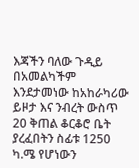እጃችን ባለው ጉዲይ በአመልካችም እንደታመነው ከአከራካሪው ይዞታ እና ንብረት ውስጥ 20 ቅጠል ቆርቆሮ ቤት ያረፈበትን ስፊቱ 1250 ካ.ሜ የሆነውን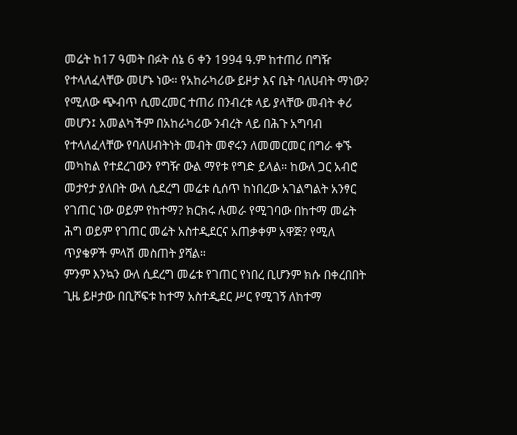መሬት ከ17 ዓመት በፉት ሰኔ 6 ቀን 1994 ዓ.ም ከተጠሪ በግዥ የተላለፈላቸው መሆኑ ነው። የአከራካሪው ይዞታ እና ቤት ባለሀብት ማነው? የሚለው ጭብጥ ሲመረመር ተጠሪ በንብረቱ ላይ ያላቸው መብት ቀሪ መሆን፤ አመልካችም በአከራካሪው ንብረት ላይ በሕጉ አግባብ የተላለፈላቸው የባለሀብትነት መብት መኖሩን ለመመርመር በግራ ቀኙ መካከል የተደረገውን የግዥ ውል ማየቱ የግድ ይላል። ከውለ ጋር አብሮ መታየታ ያለበት ውለ ሲደረግ መሬቱ ሲሰጥ ከነበረው አገልግልት አንፃር የገጠር ነው ወይም የከተማ? ክርክሩ ሉመራ የሚገባው በከተማ መሬት ሕግ ወይም የገጠር መሬት አስተዲደርና አጠቃቀም አዋጅ? የሚለ ጥያቄዎች ምላሽ መስጠት ያሻል።
ምንም እንኳን ውለ ሲደረግ መሬቱ የገጠር የነበረ ቢሆንም ክሱ በቀረበበት ጊዜ ይዞታው በቢሾፍቱ ከተማ አስተዲደር ሥር የሚገኝ ለከተማ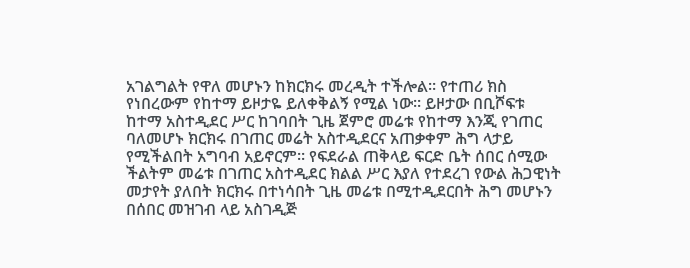አገልግልት የዋለ መሆኑን ከክርክሩ መረዲት ተችሎል። የተጠሪ ክስ የነበረውም የከተማ ይዞታዬ ይለቀቅልኝ የሚል ነው። ይዞታው በቢሾፍቱ ከተማ አስተዲደር ሥር ከገባበት ጊዜ ጀምሮ መሬቱ የከተማ እንጂ የገጠር ባለመሆኑ ክርክሩ በገጠር መሬት አስተዲደርና አጠቃቀም ሕግ ላታይ የሚችልበት አግባብ አይኖርም። የፍደራል ጠቅላይ ፍርድ ቤት ሰበር ሰሚው ችልትም መሬቱ በገጠር አስተዲደር ክልል ሥር እያለ የተደረገ የውል ሕጋዊነት መታየት ያለበት ክርክሩ በተነሳበት ጊዜ መሬቱ በሚተዲደርበት ሕግ መሆኑን በሰበር መዝገብ ላይ አስገዲጅ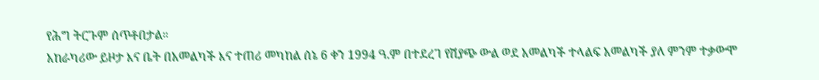የሕግ ትርጉም ሰጥቶበታል።
አከራካሪው ይዞታ እና ቤት በአመልካች እና ተጠሪ መካከል ሰኔ 6 ቀን 1994 ዓ.ም በተደረገ የሽያጭ ውል ወደ አመልካች ተላልፍ አመልካች ያለ ምንም ተቃውሞ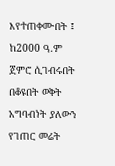እየተጠቀሙበት ፤ ከ2000 ዓ.ም ጀምሮ ሲገብሩበት በቆዩበት ወቅት አግባብነት ያለውን የገጠር መሬት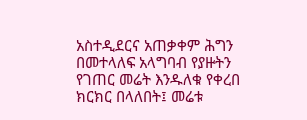አስተዲደርና አጠቃቀም ሕግን በመተላለፍ አላግባብ የያዙትን የገጠር መሬት እንዱለቁ የቀረበ ክርክር በላለበት፤ መሬቱ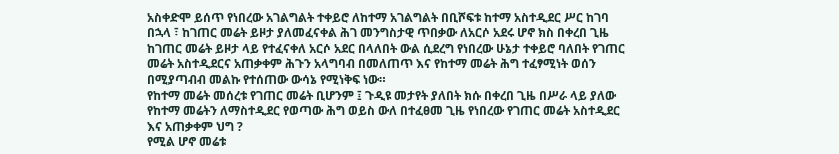አስቀድሞ ይሰጥ የነበረው አገልግልት ተቀይሮ ለከተማ አገልግልት በቢሾፍቱ ከተማ አስተዲደር ሥር ከገባ በኋላ ፣ ከገጠር መሬት ይዞታ ያለመፈናቀል ሕገ መንግስታዊ ጥበቃው ለአርሶ አደሩ ሆኖ ክስ በቀረበ ጊዜ ከገጠር መሬት ይዞታ ላይ የተፈናቀለ አርሶ አደር በላለበት ውል ሲደረግ የነበረው ሁኔታ ተቀይሮ ባለበት የገጠር መሬት አስተዲደርና አጠቃቀም ሕጉን አላግባብ በመለጠጥ እና የከተማ መሬት ሕግ ተፈፃሚነት ወሰን በሚያጣብብ መልኩ የተሰጠው ውሳኔ የሚነቅፍ ነው።
የከተማ መሬት መሰረቱ የገጠር መሬት ቢሆንም ፤ ጉዲዩ መታየት ያለበት ክሱ በቀረበ ጊዜ በሥራ ላይ ያለው የከተማ መሬትን ለማስተዲደር የወጣው ሕግ ወይስ ውለ በተፈፀመ ጊዜ የነበረው የገጠር መሬት አስተዲደር እና አጠቃቀም ህግ ?
የሚል ሆኖ መሬቱ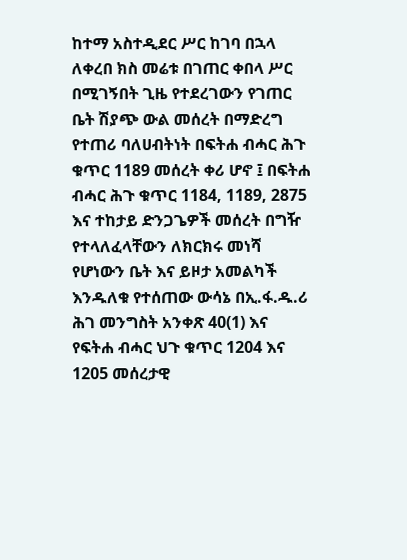ከተማ አስተዲደር ሥር ከገባ በኋላ ለቀረበ ክስ መሬቱ በገጠር ቀበላ ሥር በሚገኝበት ጊዜ የተደረገውን የገጠር ቤት ሽያጭ ውል መሰረት በማድረግ የተጠሪ ባለሀብትነት በፍትሐ ብሓር ሕጉ ቁጥር 1189 መሰረት ቀሪ ሆኖ ፤ በፍትሐ ብሓር ሕጉ ቁጥር 1184, 1189, 2875 እና ተከታይ ድንጋጌዎች መሰረት በግዥ የተላለፈላቸውን ለክርክሩ መነሻ የሆነውን ቤት እና ይዞታ አመልካች እንዱለቁ የተሰጠው ውሳኔ በኢ.ፋ.ዱ.ሪ ሕገ መንግስት አንቀጽ 40(1) እና የፍትሐ ብሓር ህጉ ቁጥር 1204 እና 1205 መሰረታዊ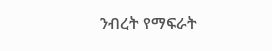ንብረት የማፍራት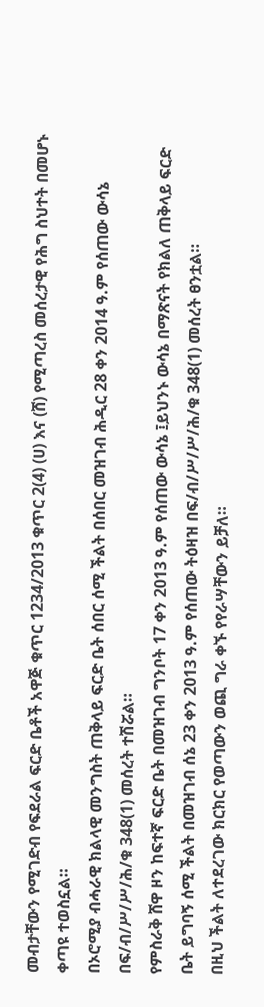መብታቸውን የሚገድብ የፍደራል ፍርድ ቤቶች አዋጅ ቁጥር 1234/2013 ቁጥር 2(4) (ሀ) እና (ሸ) የሚጣረስ መሰረታዊ የሕግ ስህተት በመሆኑ ቀጣዩ ተወስኗል።
በኦሮሚያ ብሓራዊ ክልላዊ መንግስት ጠቅላይ ፍርድ ቤት ሰበር ሰሚ ችልት በሰበር መዝገብ ሕዲር 28 ቀን 2014 ዓ.ም የሰጠው ውሳኔ በፍ/ብ/ሥ/ሥ/ሕ/ቁ 348(1) መሰረት ተሽሯል።
የምስራቅ ሸዋ ዞን ከፍተኛ ፍርድ ቤት በመዝገብ ግንቦት 17 ቀን 2013 ዓ.ም የሰጠው ውሳኔ ፤ይህንኑ ውሳኔ በማጽናት የክልለ ጠቅላይ ፍርድ ቤት ይግባኝ ሰሚ ችልት በመዝገብ ሰኔ 23 ቀን 2013 ዓ.ም የሰጠው ትዕዛዝ በፍ/ብ/ሥ/ሥ/ሕ/ቁ 348(1) መሰረት ፀንቷል።
በዚህ ችልት ለተደረገው ክርክር የወጣውን ወጪ ግራ ቀኙ የየራሣቸውን ይቻለ።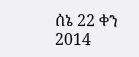ሰኔ 22 ቀን 2014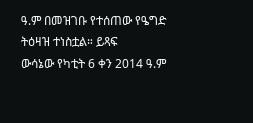ዓ.ም በመዝገቡ የተሰጠው የዔግድ ትዕዛዝ ተነስቷል። ይጻፍ
ውሳኔው የካቲት 6 ቀን 2014 ዓ.ም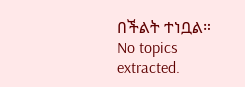በችልት ተነቧል።
No topics extracted.